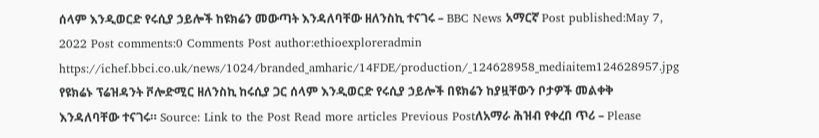ሰላም እንዲወርድ የሩሲያ ኃይሎች ከዩክሬን መውጣት እንዳለባቸው ዘለንስኪ ተናገሩ – BBC News አማርኛ Post published:May 7, 2022 Post comments:0 Comments Post author:ethioexploreradmin https://ichef.bbci.co.uk/news/1024/branded_amharic/14FDE/production/_124628958_mediaitem124628957.jpg የዩክሬኑ ፕሬዝዳንት ቮሎድሚር ዘለንስኪ ከሩሲያ ጋር ሰላም እንዲወርድ የሩሲያ ኃይሎች በዩክሬን ከያዟቸውን ቦታዎች መልቀቅ እንዳለባቸው ተናገሩ። Source: Link to the Post Read more articles Previous Postለአማራ ሕዝብ የቀረበ ጥሪ – Please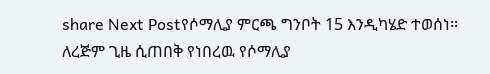share Next Postየሶማሊያ ምርጫ ግንቦት 15 እንዲካሄድ ተወሰነ፡፡ለረጅም ጊዜ ሲጠበቅ የነበረዉ የሶማሊያ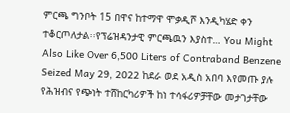ምርጫ ግንቦት 15 በዋና ከተማዋ ሞቃዲሾ እንዲካሄድ ቀን ተቆርጦለታል፡፡የፕሬዝዳንታዊ ምርጫዉን እያስተ… You Might Also Like Over 6,500 Liters of Contraband Benzene Seized May 29, 2022 ከደራ ወደ አዲስ አበባ እየመጡ ያሉ የሕዝብና የጭነት ተሸከርካሪዎች ከነ ተሳፋሪዎቻቸው መታገታቸው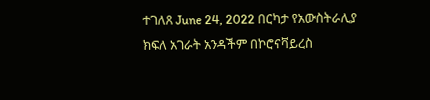ተገለጸ June 24, 2022 በርካታ የአውስትራሊያ ክፍለ አገራት አንዳችም በኮሮናቫይረስ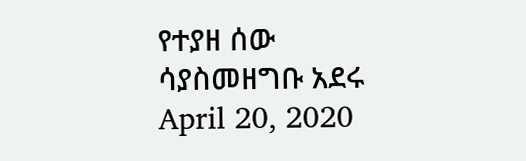የተያዘ ሰው ሳያስመዘግቡ አደሩ April 20, 2020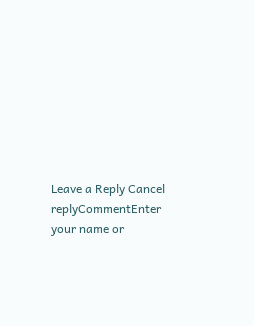Leave a Reply Cancel replyCommentEnter your name or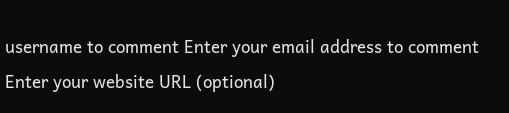username to comment Enter your email address to comment Enter your website URL (optional)